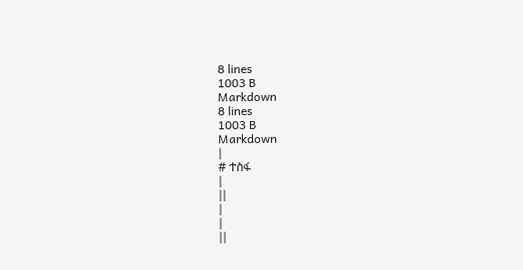8 lines
1003 B
Markdown
8 lines
1003 B
Markdown
|
# ተስፋ
|
||
|
|
||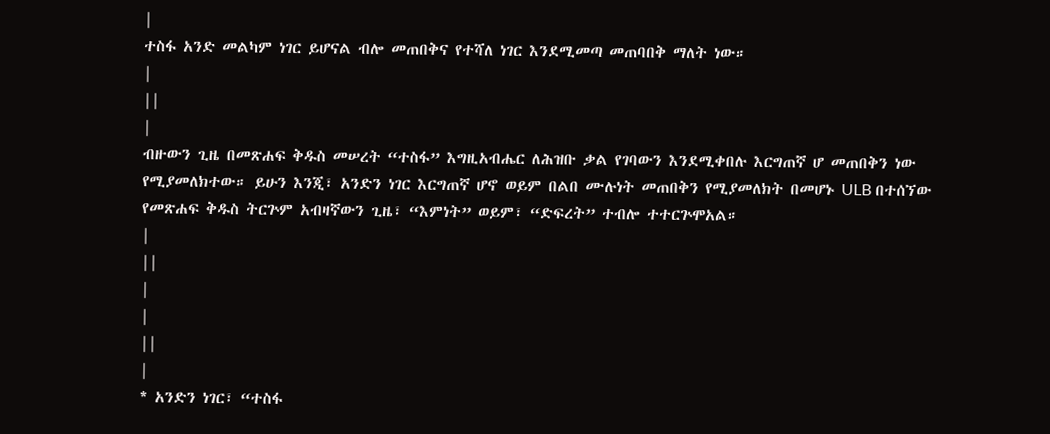|
ተስፋ አንድ መልካም ነገር ይሆናል ብሎ መጠበቅና የተሻለ ነገር እንደሚመጣ መጠባበቅ ማለት ነው።
|
||
|
ብዙውን ጊዜ በመጽሐፍ ቅዱስ መሠረት “ተስፋ” እግዚአብሔር ለሕዝቡ ቃል የገባውን እንደሚቀበሉ እርግጠኛ ሆ መጠበቅን ነው የሚያመለክተው። ይሁን እንጂ፣ አንድን ነገር እርግጠኛ ሆኖ ወይም በልበ ሙሉነት መጠበቅን የሚያመለክት በመሆኑ ULB በተሰኘው የመጽሐፍ ቅዱስ ትርጕም አብዛኛውን ጊዜ፣ “እምነት” ወይም፣ “ድፍረት” ተብሎ ተተርጕሞአል።
|
||
|
|
||
|
* አንድን ነገር፣ “ተስፋ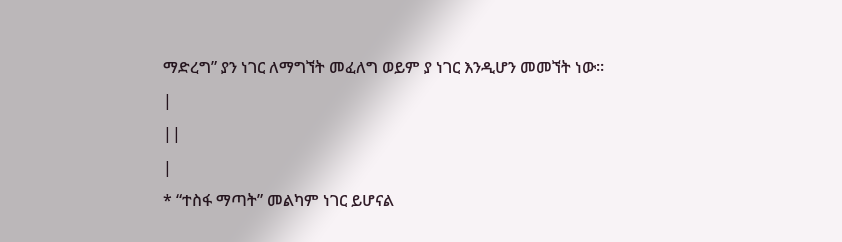ማድረግ” ያን ነገር ለማግኘት መፈለግ ወይም ያ ነገር እንዲሆን መመኘት ነው።
|
||
|
* “ተስፋ ማጣት” መልካም ነገር ይሆናል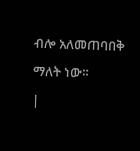ብሎ አለመጠባበቅ ማለት ነው።
|